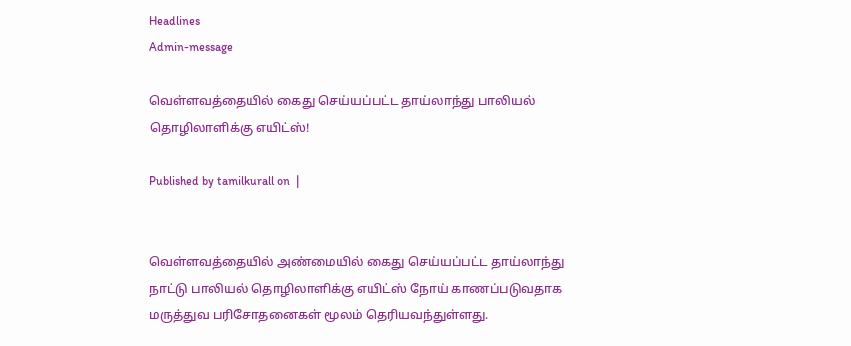Headlines
Admin-message

வெள்ளவத்தையில் கைது செய்யப்பட்ட தாய்லாந்து பாலியல் தொழிலாளிக்கு எயிட்ஸ்!

Published by tamilkurall on  |


வெள்ளவத்தையில் அண்மையில் கைது செய்யப்பட்ட தாய்லாந்து நாட்டு பாலியல் தொழிலாளிக்கு எயிட்ஸ் நோய் காணப்படுவதாக மருத்துவ பரிசோதனைகள் மூலம் தெரியவந்துள்ளது.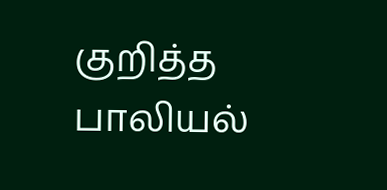குறித்த பாலியல்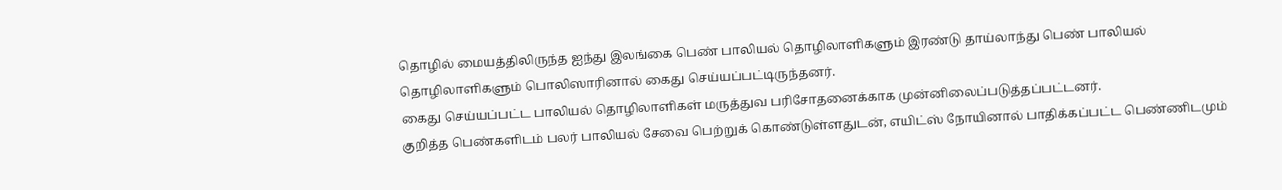தொழில் மையத்திலிருந்த ஐந்து இலங்கை பெண் பாலியல் தொழிலாளிகளும் இரண்டு தாய்லாந்து பெண் பாலியல் தொழிலாளிகளும் பொலிஸாரினால் கைது செய்யப்பட்டிருந்தனர்.
கைது செய்யப்பட்ட பாலியல் தொழிலாளிகள் மருத்துவ பரிசோதனைக்காக முன்னிலைப்படுத்தப்பட்டனர்.
குறித்த பெண்களிடம் பலர் பாலியல் சேவை பெற்றுக் கொண்டுள்ளதுடன், எயிட்ஸ் நோயினால் பாதிக்கப்பட்ட பெண்ணிடமும்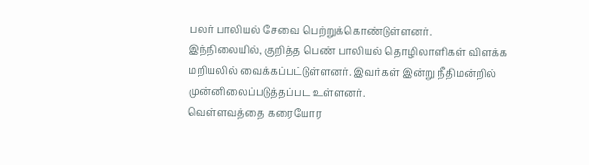பலர் பாலியல் சேவை பெற்றுக்கொண்டுள்ளனர்.
இந்நிலையில், குறித்த பெண் பாலியல் தொழிலாளிகள் விளக்க மறியலில் வைக்கப்பட்டுள்ளனர். இவர்கள் இன்று நீதிமன்றில் முன்னிலைப்படுத்தப்பட உள்ளனர்.
வெள்ளவத்தை கரையோர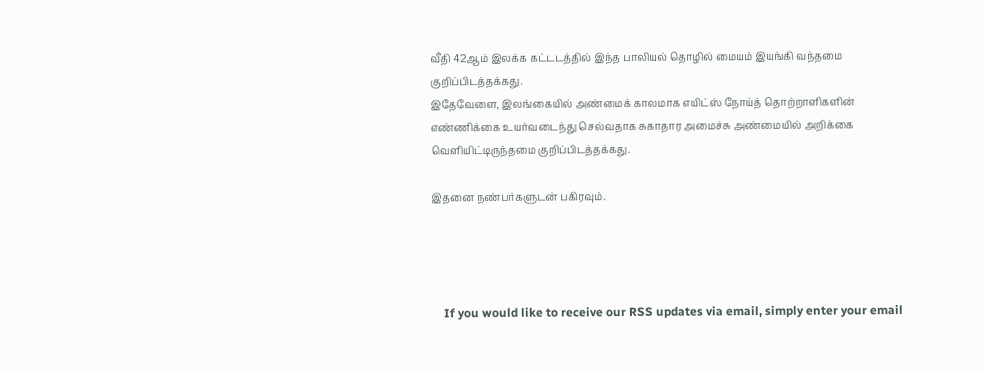வீதி 42ஆம் இலக்க கட்டடத்தில் இந்த பாலியல் தொழில் மையம் இயங்கி வந்தமை குறிப்பிடத்தக்கது.
இதேவேளை, இலங்கையில் அண்மைக் காலமாக எயிட்ஸ் நோய்த் தொற்றாளிகளின் எண்ணிக்கை உயர்வடைந்து செல்வதாக சுகாதார அமைச்சு அண்மையில் அறிக்கை வெளியிட்டிருந்தமை குறிப்பிடத்தக்கது.

இதனை நண்பர்களுடன் பகிரவும்.




    If you would like to receive our RSS updates via email, simply enter your email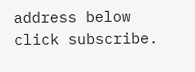address below click subscribe.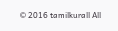© 2016 tamilkurall All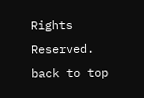Rights Reserved.
back to top